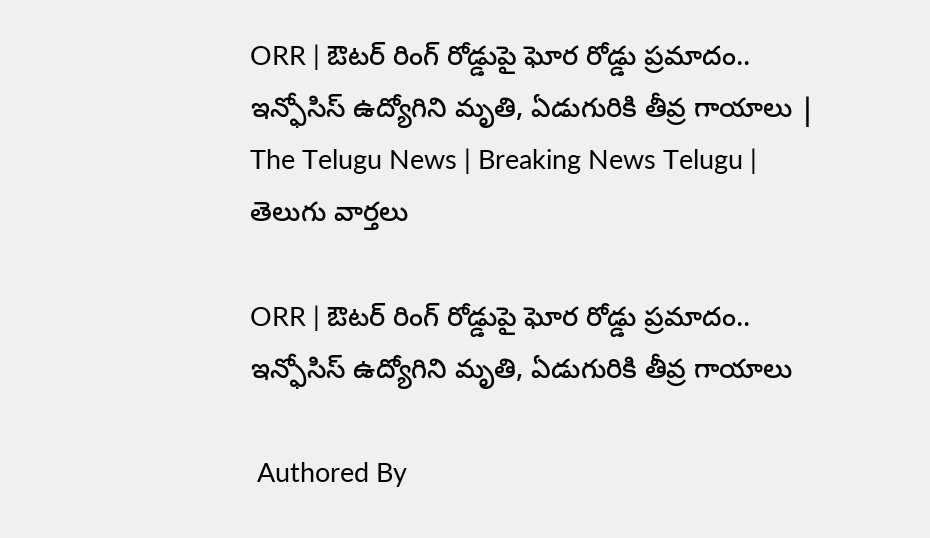ORR | ఔటర్ రింగ్ రోడ్డుపై ఘోర రోడ్డు ప్రమాదం.. ఇన్ఫోసిస్ ఉద్యోగిని మృతి, ఏడుగురికి తీవ్ర గాయాలు | The Telugu News | Breaking News Telugu | తెలుగు వార్త‌లు

ORR | ఔటర్ రింగ్ రోడ్డుపై ఘోర రోడ్డు ప్రమాదం.. ఇన్ఫోసిస్ ఉద్యోగిని మృతి, ఏడుగురికి తీవ్ర గాయాలు

 Authored By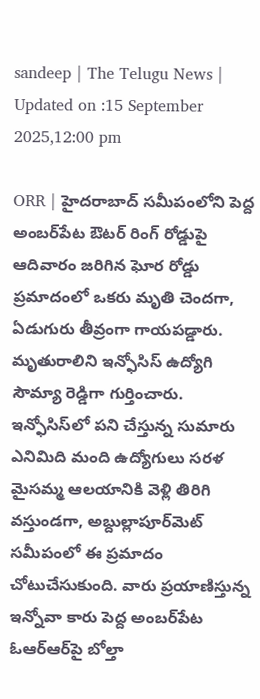sandeep | The Telugu News | Updated on :15 September 2025,12:00 pm

ORR | హైదరాబాద్ సమీపంలోని పెద్ద అంబర్‌పేట ఔటర్ రింగ్ రోడ్డుపై ఆదివారం జరిగిన ఘోర రోడ్డు ప్రమాదంలో ఒకరు మృతి చెందగా, ఏడుగురు తీవ్రంగా గాయపడ్డారు. మృతురాలిని ఇన్ఫోసిస్ ఉద్యోగి సౌమ్యా రెడ్డిగా గుర్తించారు. ఇన్ఫోసిస్‌లో పని చేస్తున్న సుమారు ఎనిమిది మంది ఉద్యోగులు సరళ మైసమ్మ ఆలయానికి వెళ్లి తిరిగి వస్తుండగా, అబ్దుల్లాపూర్‌మెట్‌ సమీపంలో ఈ ప్రమాదం చోటుచేసుకుంది. వారు ప్రయాణిస్తున్న ఇన్నోవా కారు పెద్ద అంబర్‌పేట ఓఆర్‌ఆర్‌పై బోల్తా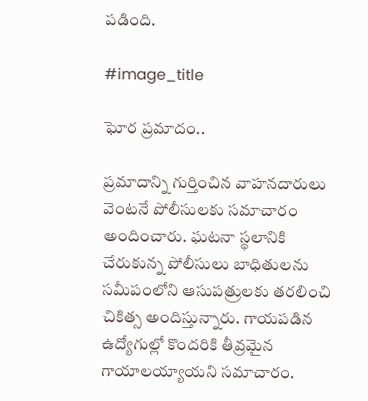పడింది.

#image_title

ఘోర ప్ర‌మాదం..

ప్రమాదాన్ని గుర్తించిన వాహనదారులు వెంటనే పోలీసులకు సమాచారం అందించారు. ఘటనా స్థలానికి చేరుకున్న పోలీసులు బాధితులను సమీపంలోని ఆసుపత్రులకు తరలించి చికిత్స అందిస్తున్నారు. గాయపడిన ఉద్యోగుల్లో కొందరికి తీవ్రమైన గాయాలయ్యాయని సమాచారం.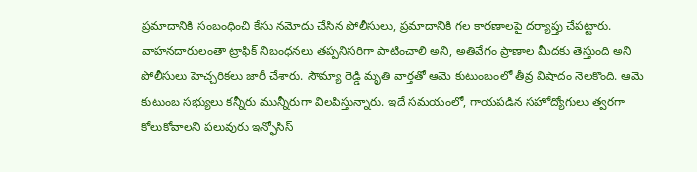ప్రమాదానికి సంబంధించి కేసు నమోదు చేసిన పోలీసులు, ప్రమాదానికి గల కారణాలపై దర్యాప్తు చేపట్టారు. వాహనదారులంతా ట్రాఫిక్ నిబంధనలు తప్పనిసరిగా పాటించాలి అని, అతివేగం ప్రాణాల మీదకు తెస్తుంది అని పోలీసులు హెచ్చరికలు జారీ చేశారు. సౌమ్యా రెడ్డి మృతి వార్తతో ఆమె కుటుంబంలో తీవ్ర విషాదం నెలకొంది. ఆమె కుటుంబ సభ్యులు కన్నీరు మున్నీరుగా విలపిస్తున్నారు. ఇదే సమయంలో, గాయపడిన సహోద్యోగులు త్వరగా కోలుకోవాలని పలువురు ఇన్ఫోసిస్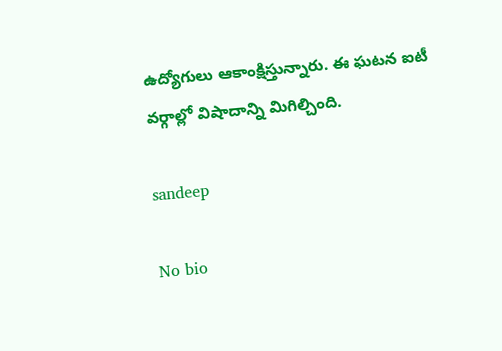ఉద్యోగులు ఆకాంక్షిస్తున్నారు. ఈ ఘటన ఐటీ వర్గాల్లో విషాదాన్ని మిగిల్చింది.

sandeep

No bio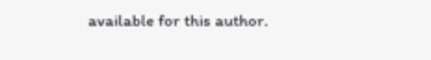available for this author.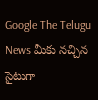Google The Telugu News మీకు నచ్చిన సైటుగా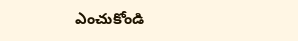ఎంచుకోండి